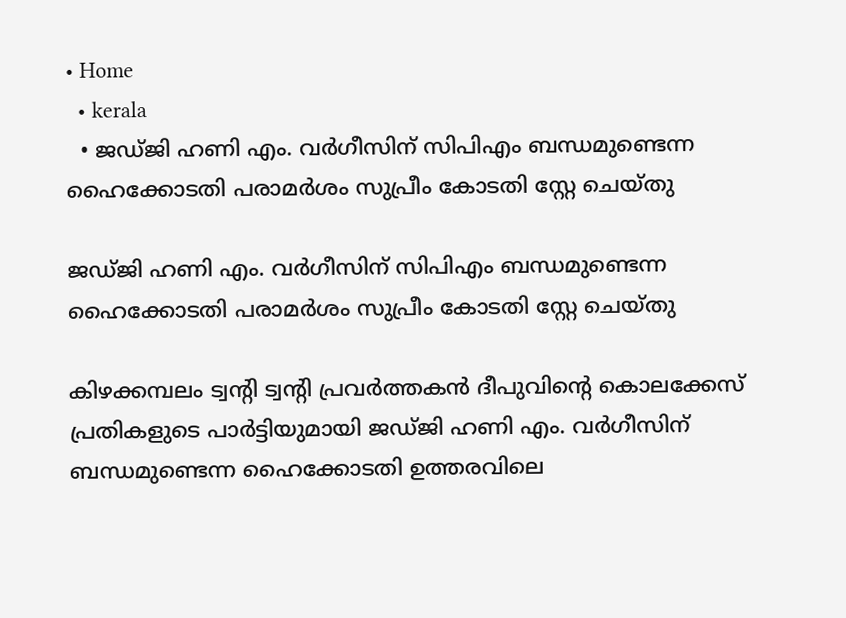• Home
  • kerala
  • ജഡ്ജി ഹണി എം. വർഗീസിന് സിപിഎം ബന്ധമുണ്ടെന്ന ഹൈക്കോടതി പരാമർശം സുപ്രീം കോടതി സ്റ്റേ ചെയ്തു

ജഡ്ജി ഹണി എം. വർഗീസിന് സിപിഎം ബന്ധമുണ്ടെന്ന ഹൈക്കോടതി പരാമർശം സുപ്രീം കോടതി സ്റ്റേ ചെയ്തു

കിഴക്കമ്പലം ട്വന്റി ട്വന്റി പ്രവർത്തകൻ ദീപുവിന്റെ കൊലക്കേസ് പ്രതികളുടെ പാർട്ടിയുമായി ജഡ്ജി ഹണി എം. വർഗീസിന് ബന്ധമുണ്ടെന്ന ഹൈക്കോടതി ഉത്തരവിലെ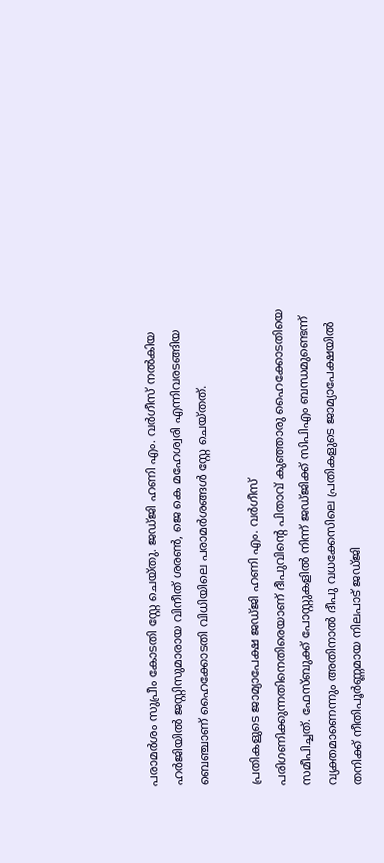പരാമർശം സുപ്രീം കോടതി സ്റ്റേ ചെയ്തു. ജഡ്ജി ഹണി എം. വർഗീസ് നൽകിയ ഹർജിയിൽ ജസ്റ്റിസുമാരായ വിനീത് ശരൺ, ജെ കെ മഹേശ്വരി എന്നിവരടങ്ങിയ ബെഞ്ചാണ് ഹൈക്കോടതി വിധിയിലെ പരാമർശങ്ങൾ സ്റ്റേ ചെയ്തത്.

പ്രതികളുടെ ജാമ്യാപേക്ഷ ജഡ്ജി ഹണി എം. വർഗീസ് പരിഗണിക്കുന്നതിനെതിരെയാണ് ദീപുവിന്റെ പിതാവ് കുഞ്ഞാരു ഹൈക്കോടതിയെ സമീപിച്ചത്. ഫേസ്ബുക്ക് പോസ്റ്റുകളിൽ നിന്ന് ജഡ്ജിക്ക് സിപിഎം ബന്ധമുണ്ടെന്ന് വ്യക്തമാണെന്നും അതിനാൽ ദീപു വധക്കേസിലെ പ്രതികളുടെ ജാമ്യാപേക്ഷയിൽ തനിക്ക് നീതിപൂർണ്ണമായ നിലപാട് ജഡ്ജി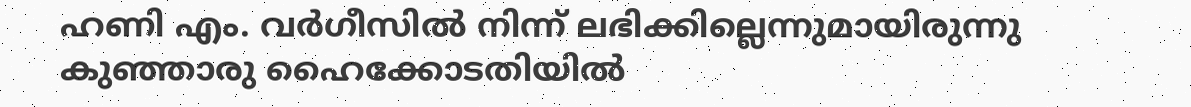ഹണി എം. വർഗീസിൽ നിന്ന് ലഭിക്കില്ലെന്നുമായിരുന്നു കുഞ്ഞാരു ഹൈക്കോടതിയിൽ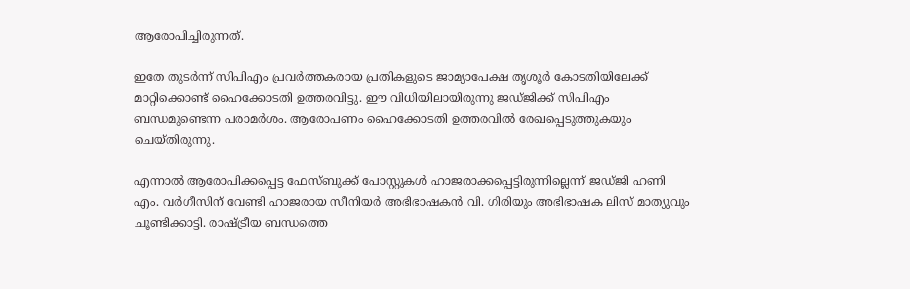ആരോപിച്ചിരുന്നത്.

ഇതേ തുടർന്ന് സിപിഎം പ്രവർത്തകരായ പ്രതികളുടെ ജാമ്യാപേക്ഷ തൃശൂർ കോടതിയിലേക്ക് മാറ്റിക്കൊണ്ട് ഹൈക്കോടതി ഉത്തരവിട്ടു. ഈ വിധിയിലായിരുന്നു ജഡ്ജിക്ക്‌ സിപിഎം ബന്ധമുണ്ടെന്ന പരാമർശം. ആരോപണം ഹൈക്കോടതി ഉത്തരവിൽ രേഖപ്പെടുത്തുകയും ചെയ്തിരുന്നു.

എന്നാൽ ആരോപിക്കപ്പെട്ട ഫേസ്ബുക്ക്‌ പോസ്റ്റുകൾ ഹാജരാക്കപ്പെട്ടിരുന്നില്ലെന്ന് ജഡ്ജി ഹണി എം. വർഗീസിന് വേണ്ടി ഹാജരായ സീനിയർ അഭിഭാഷകൻ വി. ഗിരിയും അഭിഭാഷക ലിസ് മാത്യുവും ചൂണ്ടിക്കാട്ടി. രാഷ്ട്രീയ ബന്ധത്തെ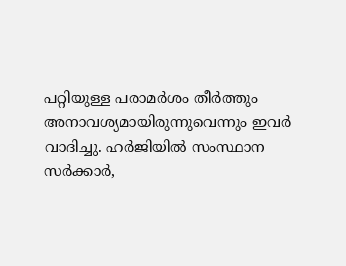പറ്റിയുള്ള പരാമർശം തീർത്തും അനാവശ്യമായിരുന്നുവെന്നും ഇവർ വാദിച്ചു. ഹർജിയിൽ സംസ്ഥാന സർക്കാർ,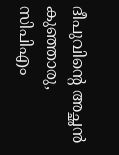ദീപുവിന്റെ അച്ഛൻ കുഞ്ഞാരു, സിപിഎം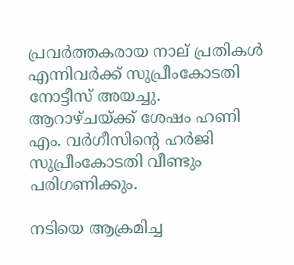പ്രവർത്തകരായ നാല് പ്രതികൾ എന്നിവർക്ക് സുപ്രീംകോടതി നോട്ടീസ് അയച്ചു. ആറാഴ്ചയ്ക്ക് ശേഷം ഹണി എം. വർഗീസിന്റെ ഹർജി സുപ്രീംകോടതി വീണ്ടും പരിഗണിക്കും.

നടിയെ ആക്രമിച്ച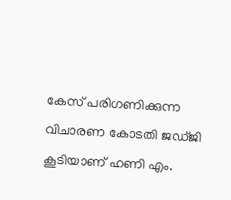കേസ് പരിഗണിക്കുന്ന വിചാരണ കോടതി ജഡ്ജി കൂടിയാണ് ഹണി എം.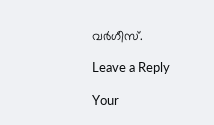വർഗീസ്.

Leave a Reply

Your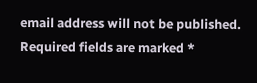email address will not be published. Required fields are marked *